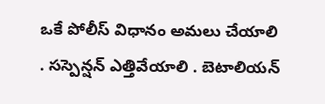ఒకే పోలీస్ విధానం అమలు చేయాలి
. సస్పెన్షన్ ఎత్తివేయాలి . బెటాలియన్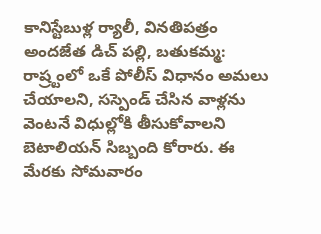కానిస్టేబుళ్ల ర్యాలీ, వినతిపత్రం అందజేత డిచ్ పల్లి, బతుకమ్మ: రాష్ర్టంలో ఒకే పోలీస్ విధానం అమలు చేయాలని, సస్పెండ్ చేసిన వాళ్లను వెంటనే విధుల్లోకి తీసుకోవాలని బెటాలియన్ సిబ్బంది కోరారు. ఈ మేరకు సోమవారం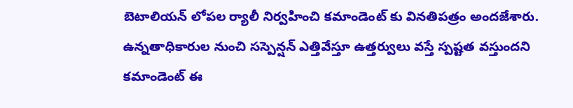బెటాలియన్ లోపల ర్యాలీ నిర్వహించి కమాండెంట్ కు వినతిపత్రం అందజేశారు. ఉన్నతాధికారుల నుంచి సస్పెన్షన్ ఎత్తివేస్తూ ఉత్తర్వులు వస్తే స్పష్టత వస్తుందని కమాండెంట్ ఈ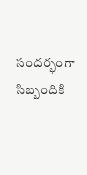సందర్భంగా సిబ్బందికి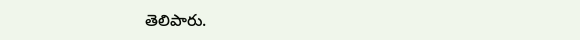తెలిపారు.